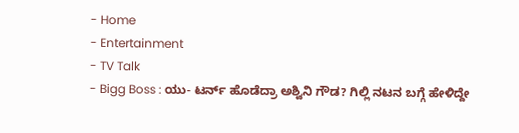- Home
- Entertainment
- TV Talk
- Bigg Boss : ಯು- ಟರ್ನ್ ಹೊಡೆದ್ರಾ ಅಶ್ವಿನಿ ಗೌಡ? ಗಿಲ್ಲಿ ನಟನ ಬಗ್ಗೆ ಹೇಳಿದ್ದೇ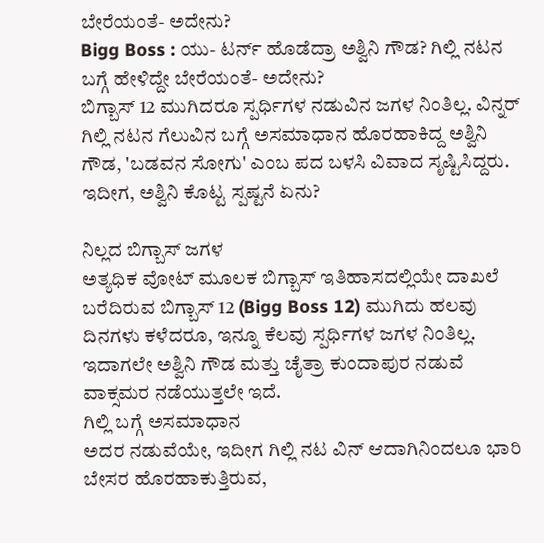ಬೇರೆಯಂತೆ- ಅದೇನು?
Bigg Boss : ಯು- ಟರ್ನ್ ಹೊಡೆದ್ರಾ ಅಶ್ವಿನಿ ಗೌಡ? ಗಿಲ್ಲಿ ನಟನ ಬಗ್ಗೆ ಹೇಳಿದ್ದೇ ಬೇರೆಯಂತೆ- ಅದೇನು?
ಬಿಗ್ಬಾಸ್ 12 ಮುಗಿದರೂ ಸ್ಪರ್ಧಿಗಳ ನಡುವಿನ ಜಗಳ ನಿಂತಿಲ್ಲ. ವಿನ್ನರ್ ಗಿಲ್ಲಿ ನಟನ ಗೆಲುವಿನ ಬಗ್ಗೆ ಅಸಮಾಧಾನ ಹೊರಹಾಕಿದ್ದ ಅಶ್ವಿನಿ ಗೌಡ, 'ಬಡವನ ಸೋಗು' ಎಂಬ ಪದ ಬಳಸಿ ವಿವಾದ ಸೃಷ್ಟಿಸಿದ್ದರು. ಇದೀಗ, ಅಶ್ವಿನಿ ಕೊಟ್ಟ ಸ್ಪಷ್ಟನೆ ಏನು?

ನಿಲ್ಲದ ಬಿಗ್ಬಾಸ್ ಜಗಳ
ಅತ್ಯಧಿಕ ವೋಟ್ ಮೂಲಕ ಬಿಗ್ಬಾಸ್ ಇತಿಹಾಸದಲ್ಲಿಯೇ ದಾಖಲೆ ಬರೆದಿರುವ ಬಿಗ್ಬಾಸ್ 12 (Bigg Boss 12) ಮುಗಿದು ಹಲವು ದಿನಗಳು ಕಳೆದರೂ, ಇನ್ನೂ ಕೆಲವು ಸ್ಪರ್ಧಿಗಳ ಜಗಳ ನಿಂತಿಲ್ಲ. ಇದಾಗಲೇ ಅಶ್ವಿನಿ ಗೌಡ ಮತ್ತು ಚೈತ್ರಾ ಕುಂದಾಪುರ ನಡುವೆ ವಾಕ್ಸಮರ ನಡೆಯುತ್ತಲೇ ಇದೆ.
ಗಿಲ್ಲಿ ಬಗ್ಗೆ ಅಸಮಾಧಾನ
ಅದರ ನಡುವೆಯೇ, ಇದೀಗ ಗಿಲ್ಲಿ ನಟ ವಿನ್ ಆದಾಗಿನಿಂದಲೂ ಭಾರಿ ಬೇಸರ ಹೊರಹಾಕುತ್ತಿರುವ,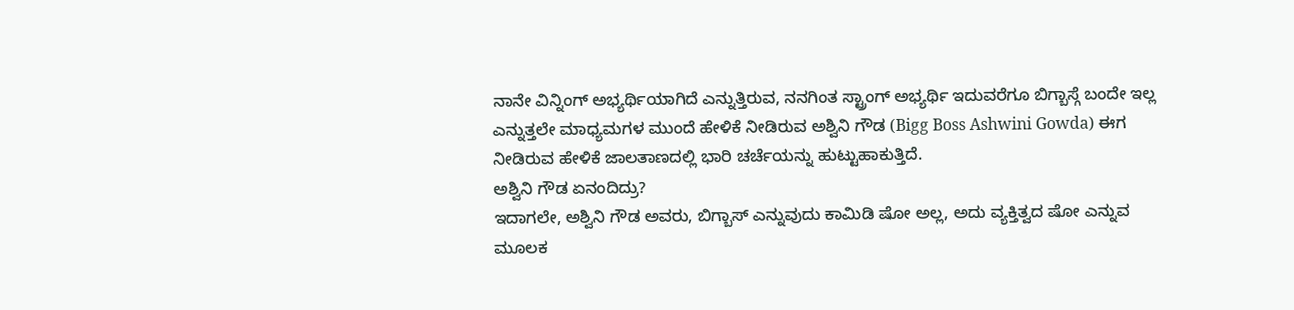ನಾನೇ ವಿನ್ನಿಂಗ್ ಅಭ್ಯರ್ಥಿಯಾಗಿದೆ ಎನ್ನುತ್ತಿರುವ, ನನಗಿಂತ ಸ್ಟ್ರಾಂಗ್ ಅಭ್ಯರ್ಥಿ ಇದುವರೆಗೂ ಬಿಗ್ಬಾಸ್ಗೆ ಬಂದೇ ಇಲ್ಲ ಎನ್ನುತ್ತಲೇ ಮಾಧ್ಯಮಗಳ ಮುಂದೆ ಹೇಳಿಕೆ ನೀಡಿರುವ ಅಶ್ವಿನಿ ಗೌಡ (Bigg Boss Ashwini Gowda) ಈಗ ನೀಡಿರುವ ಹೇಳಿಕೆ ಜಾಲತಾಣದಲ್ಲಿ ಭಾರಿ ಚರ್ಚೆಯನ್ನು ಹುಟ್ಟುಹಾಕುತ್ತಿದೆ.
ಅಶ್ವಿನಿ ಗೌಡ ಏನಂದಿದ್ರು?
ಇದಾಗಲೇ, ಅಶ್ವಿನಿ ಗೌಡ ಅವರು, ಬಿಗ್ಬಾಸ್ ಎನ್ನುವುದು ಕಾಮಿಡಿ ಷೋ ಅಲ್ಲ, ಅದು ವ್ಯಕ್ತಿತ್ವದ ಷೋ ಎನ್ನುವ ಮೂಲಕ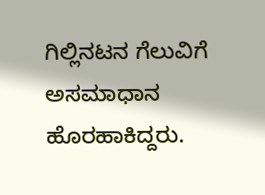ಗಿಲ್ಲಿನಟನ ಗೆಲುವಿಗೆ ಅಸಮಾಧಾನ ಹೊರಹಾಕಿದ್ದರು.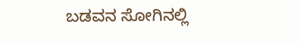ಬಡವನ ಸೋಗಿನಲ್ಲಿ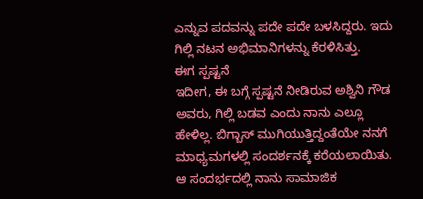ಎನ್ನುವ ಪದವನ್ನು ಪದೇ ಪದೇ ಬಳಸಿದ್ದರು. ಇದು ಗಿಲ್ಲಿ ನಟನ ಅಭಿಮಾನಿಗಳನ್ನು ಕೆರಳಿಸಿತ್ತು.
ಈಗ ಸ್ಪಷ್ಟನೆ
ಇದೀಗ, ಈ ಬಗ್ಗೆ ಸ್ಪಷ್ಟನೆ ನೀಡಿರುವ ಅಶ್ವಿನಿ ಗೌಡ ಅವರು, ಗಿಲ್ಲಿ ಬಡವ ಎಂದು ನಾನು ಎಲ್ಲೂ ಹೇಳಿಲ್ಲ. ಬಿಗ್ಬಾಸ್ ಮುಗಿಯುತ್ತಿದ್ದಂತೆಯೇ ನನಗೆ ಮಾಧ್ಯಮಗಳಲ್ಲಿ ಸಂದರ್ಶನಕ್ಕೆ ಕರೆಯಲಾಯಿತು. ಆ ಸಂದರ್ಭದಲ್ಲಿ ನಾನು ಸಾಮಾಜಿಕ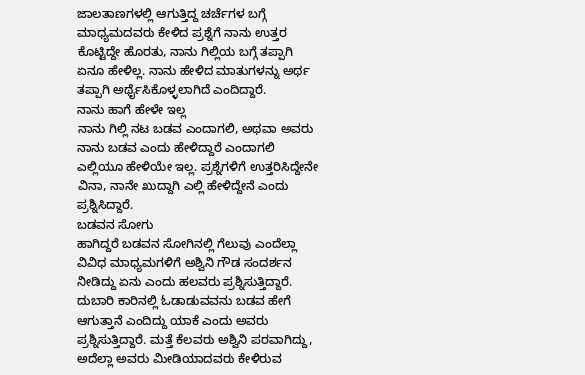ಜಾಲತಾಣಗಳಲ್ಲಿ ಆಗುತ್ತಿದ್ದ ಚರ್ಚೆಗಳ ಬಗ್ಗೆ ಮಾಧ್ಯಮದವರು ಕೇಳಿದ ಪ್ರಶ್ನೆಗೆ ನಾನು ಉತ್ತರ ಕೊಟ್ಟಿದ್ದೇ ಹೊರತು, ನಾನು ಗಿಲ್ಲಿಯ ಬಗ್ಗೆ ತಪ್ಪಾಗಿ ಏನೂ ಹೇಳಿಲ್ಲ. ನಾನು ಹೇಳಿದ ಮಾತುಗಳನ್ನು ಅರ್ಥ ತಪ್ಪಾಗಿ ಅರ್ಥೈಸಿಕೊಳ್ಳಲಾಗಿದೆ ಎಂದಿದ್ದಾರೆ.
ನಾನು ಹಾಗೆ ಹೇಳೇ ಇಲ್ಲ
ನಾನು ಗಿಲ್ಲಿ ನಟ ಬಡವ ಎಂದಾಗಲಿ, ಅಥವಾ ಅವರು ನಾನು ಬಡವ ಎಂದು ಹೇಳಿದ್ದಾರೆ ಎಂದಾಗಲಿ ಎಲ್ಲಿಯೂ ಹೇಳಿಯೇ ಇಲ್ಲ. ಪ್ರಶ್ನೆಗಳಿಗೆ ಉತ್ತರಿಸಿದ್ದೇನೇ ವಿನಾ, ನಾನೇ ಖುದ್ದಾಗಿ ಎಲ್ಲಿ ಹೇಳಿದ್ದೇನೆ ಎಂದು ಪ್ರಶ್ನಿಸಿದ್ದಾರೆ.
ಬಡವನ ಸೋಗು
ಹಾಗಿದ್ದರೆ ಬಡವನ ಸೋಗಿನಲ್ಲಿ ಗೆಲುವು ಎಂದೆಲ್ಲಾ ವಿವಿಧ ಮಾಧ್ಯಮಗಳಿಗೆ ಅಶ್ವಿನಿ ಗೌಡ ಸಂದರ್ಶನ ನೀಡಿದ್ದು ಏನು ಎಂದು ಹಲವರು ಪ್ರಶ್ನಿಸುತ್ತಿದ್ದಾರೆ. ದುಬಾರಿ ಕಾರಿನಲ್ಲಿ ಓಡಾಡುವವನು ಬಡವ ಹೇಗೆ ಆಗುತ್ತಾನೆ ಎಂದಿದ್ದು ಯಾಕೆ ಎಂದು ಅವರು ಪ್ರಶ್ನಿಸುತ್ತಿದ್ದಾರೆ. ಮತ್ತೆ ಕೆಲವರು ಅಶ್ವಿನಿ ಪರವಾಗಿದ್ದು, ಅದೆಲ್ಲಾ ಅವರು ಮೀಡಿಯಾದವರು ಕೇಳಿರುವ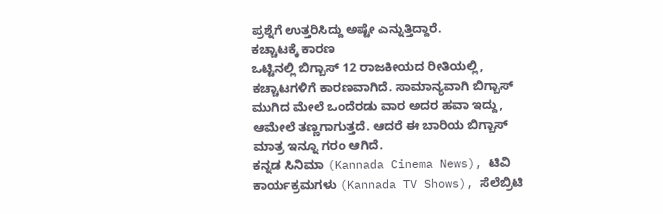ಪ್ರಶ್ನೆಗೆ ಉತ್ತರಿಸಿದ್ದು ಅಷ್ಟೇ ಎನ್ನುತ್ತಿದ್ದಾರೆ.
ಕಚ್ಚಾಟಕ್ಕೆ ಕಾರಣ
ಒಟ್ಟಿನಲ್ಲಿ ಬಿಗ್ಬಾಸ್ 12 ರಾಜಕೀಯದ ರೀತಿಯಲ್ಲಿ, ಕಚ್ಚಾಟಗಳಿಗೆ ಕಾರಣವಾಗಿದೆ. ಸಾಮಾನ್ಯವಾಗಿ ಬಿಗ್ಬಾಸ್ ಮುಗಿದ ಮೇಲೆ ಒಂದೆರಡು ವಾರ ಅದರ ಹವಾ ಇದ್ದು, ಆಮೇಲೆ ತಣ್ಣಗಾಗುತ್ತದೆ. ಆದರೆ ಈ ಬಾರಿಯ ಬಿಗ್ಬಾಸ್ ಮಾತ್ರ ಇನ್ನೂ ಗರಂ ಆಗಿದೆ.
ಕನ್ನಡ ಸಿನಿಮಾ (Kannada Cinema News), ಟಿವಿ ಕಾರ್ಯಕ್ರಮಗಳು (Kannada TV Shows), ಸೆಲೆಬ್ರಿಟಿ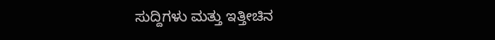ಸುದ್ದಿಗಳು ಮತ್ತು ಇತ್ತೀಚಿನ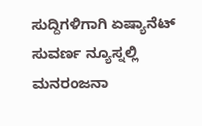ಸುದ್ದಿಗಳಿಗಾಗಿ ಏಷ್ಯಾನೆಟ್ ಸುವರ್ಣ ನ್ಯೂಸ್ನಲ್ಲಿ ಮನರಂಜನಾ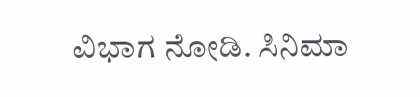ವಿಭಾಗ ನೋಡಿ. ಸಿನಿಮಾ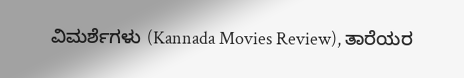ವಿಮರ್ಶೆಗಳು (Kannada Movies Review), ತಾರೆಯರ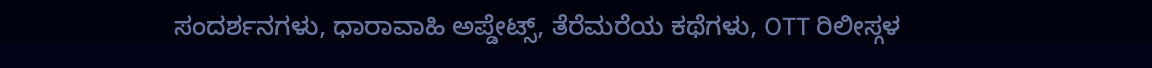ಸಂದರ್ಶನಗಳು, ಧಾರಾವಾಹಿ ಅಪ್ಡೇಟ್ಸ್, ತೆರೆಮರೆಯ ಕಥೆಗಳು, OTT ರಿಲೀಸ್ಗಳ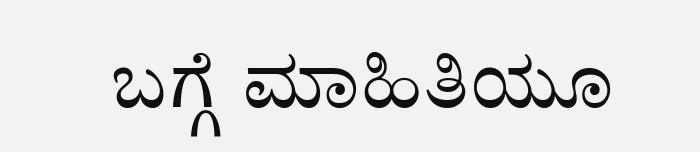ಬಗ್ಗೆ ಮಾಹಿತಿಯೂ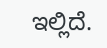ಇಲ್ಲಿದೆ.